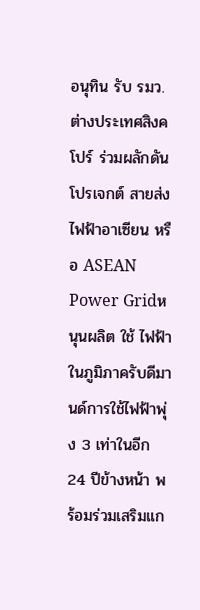อนุทิน รับ รมว.ต่างประเทศสิงคโปร์ ร่วมผลักดันโปรเจกต์ สายส่งไฟฟ้าอาเซียน หรือ ASEAN Power Gridหนุนผลิต ใช้ ไฟฟ้าในภูมิภาครับดีมานด์การใช้ไฟฟ้าพุ่ง 3 เท่าในอีก 24 ปีข้างหน้า พร้อมร่วมเสริมแก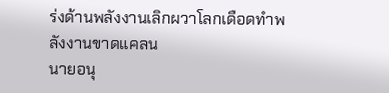ร่งด้านพลังงานเลิกผวาโลกเดือดทำพลังงานขาดแคลน
นายอนุ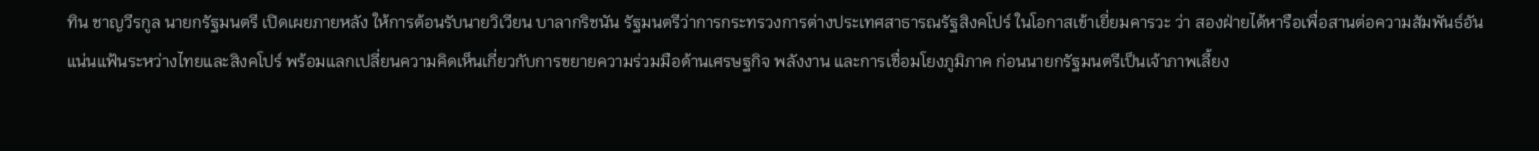ทิน ชาญวีรกูล นายกรัฐมนตรี เปิดเผยภายหลัง ให้การต้อนรับนายวิเวียน บาลากริชนัน รัฐมนตรีว่าการกระทรวงการต่างประเทศสาธารณรัฐสิงคโปร์ ในโอกาสเข้าเยี่ยมคารวะ ว่า สองฝ่ายได้หารือเพื่อสานต่อความสัมพันธ์อันแน่นแฟ้นระหว่างไทยและสิงคโปร์ พร้อมแลกเปลี่ยนความคิดเห็นเกี่ยวกับการขยายความร่วมมือด้านเศรษฐกิจ พลังงาน และการเชื่อมโยงภูมิภาค ก่อนนายกรัฐมนตรีเป็นเจ้าภาพเลี้ยง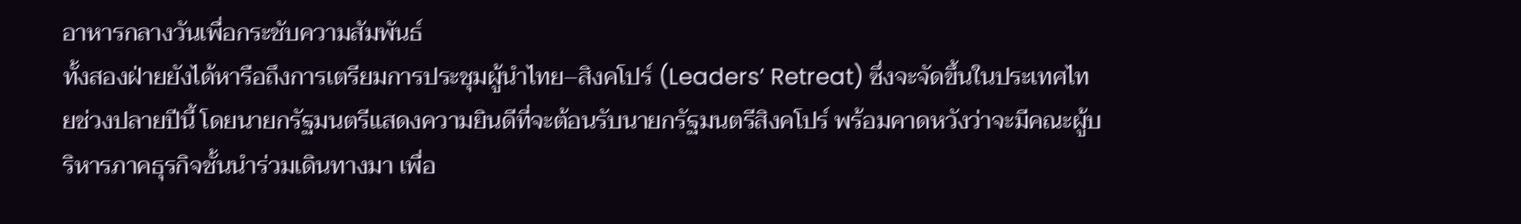อาหารกลางวันเพื่อกระชับความสัมพันธ์
ทั้งสองฝ่ายยังได้หารือถึงการเตรียมการประชุมผู้นำไทย–สิงคโปร์ (Leaders’ Retreat) ซึ่งจะจัดขึ้นในประเทศไทยช่วงปลายปีนี้ โดยนายกรัฐมนตรีแสดงความยินดีที่จะต้อนรับนายกรัฐมนตรีสิงคโปร์ พร้อมคาดหวังว่าจะมีคณะผู้บริหารภาคธุรกิจชั้นนำร่วมเดินทางมา เพื่อ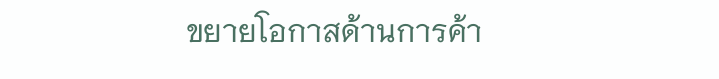ขยายโอกาสด้านการค้า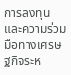การลงทุน และความร่วมมือทางเศรษฐกิจระห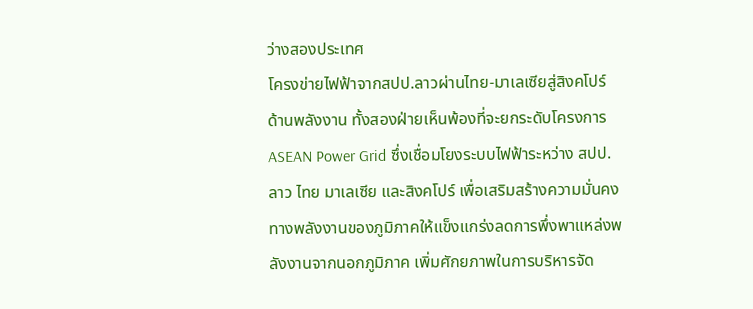ว่างสองประเทศ
โครงข่ายไฟฟ้าจากสปป.ลาวผ่านไทย-มาเลเซียสู่สิงคโปร์
ด้านพลังงาน ทั้งสองฝ่ายเห็นพ้องที่จะยกระดับโครงการ ASEAN Power Grid ซึ่งเชื่อมโยงระบบไฟฟ้าระหว่าง สปป.ลาว ไทย มาเลเซีย และสิงคโปร์ เพื่อเสริมสร้างความมั่นคงทางพลังงานของภูมิภาคให้แข็งแกร่งลดการพึ่งพาแหล่งพลังงานจากนอกภูมิภาค เพิ่มศักยภาพในการบริหารจัด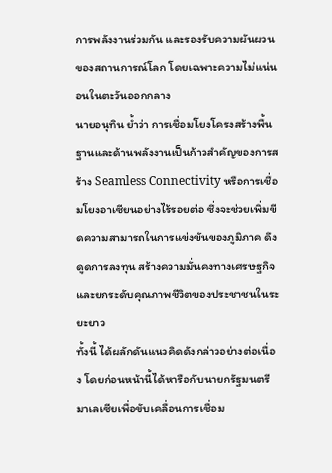การพลังงานร่วมกัน และรองรับความผันผวนของสถานการณ์โลก โดยเฉพาะความไม่แน่นอนในตะวันออกกลาง
นายอนุทิน ย้ำว่า การเชื่อมโยงโครงสร้างพื้นฐานและด้านพลังงานเป็นก้าวสำคัญของการสร้าง Seamless Connectivity หรือการเชื่อมโยงอาเซียนอย่างไร้รอยต่อ ซึ่งจะช่วยเพิ่มขีดความสามารถในการแข่งขันของภูมิภาค ดึงดูดการลงทุน สร้างความมั่นคงทางเศรษฐกิจ และยกระดับคุณภาพชีวิตของประชาชนในระยะยาว
ทั้งนี้ ได้ผลักดันแนวคิดดังกล่าวอย่างต่อเนื่อง โดยก่อนหน้านี้ได้หารือกับนายกรัฐมนตรีมาเลเซียเพื่อขับเคลื่อนการเชื่อม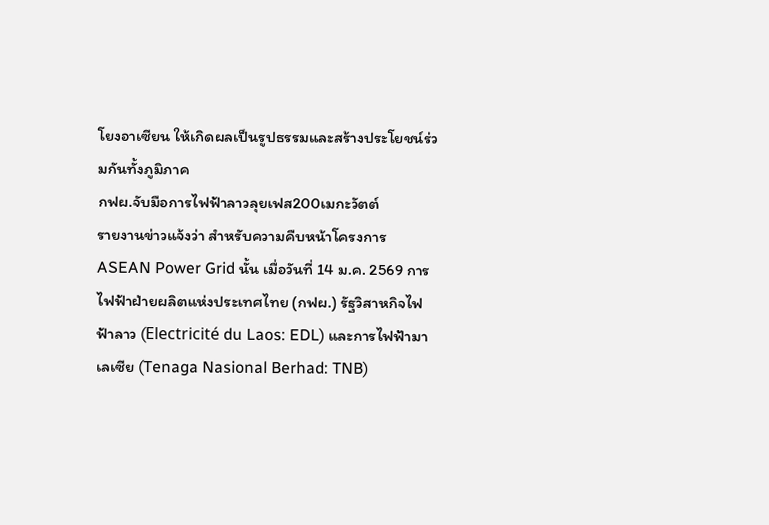โยงอาเซียน ให้เกิดผลเป็นรูปธรรมและสร้างประโยชน์ร่วมกันทั้งภูมิภาค
กฟผ.จับมือการไฟฟ้าลาวลุยเฟส200เมกะวัตต์
รายงานข่าวแจ้งว่า สำหรับความคืบหน้าโครงการ ASEAN Power Grid นั้น เมื่อวันที่ 14 ม.ค. 2569 การไฟฟ้าฝ่ายผลิตแห่งประเทศไทย (กฟผ.) รัฐวิสาหกิจไฟฟ้าลาว (Electricité du Laos: EDL) และการไฟฟ้ามาเลเซีย (Tenaga Nasional Berhad: TNB)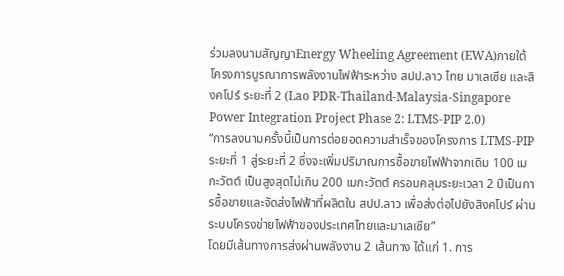ร่วมลงนามสัญญาEnergy Wheeling Agreement (EWA)ภายใต้โครงการบูรณาการพลังงานไฟฟ้าระหว่าง สปป.ลาว ไทย มาเลเซีย และสิงคโปร์ ระยะที่ 2 (Lao PDR-Thailand-Malaysia-Singapore Power Integration Project Phase 2: LTMS-PIP 2.0)
“การลงนามครั้งนี้เป็นการต่อยอดความสำเร็จของโครงการ LTMS-PIP ระยะที่ 1 สู่ระยะที่ 2 ซึ่งจะเพิ่มปริมาณการซื้อขายไฟฟ้าจากเดิม 100 เมกะวัตต์ เป็นสูงสุดไม่เกิน 200 เมกะวัตต์ ครอบคลุมระยะเวลา 2 ปีเป็นการซื้อขายและจัดส่งไฟฟ้าที่ผลิตใน สปป.ลาว เพื่อส่งต่อไปยังสิงคโปร์ ผ่านระบบโครงข่ายไฟฟ้าของประเทศไทยและมาเลเซีย”
โดยมีเส้นทางการส่งผ่านพลังงาน 2 เส้นทาง ได้แก่ 1. การ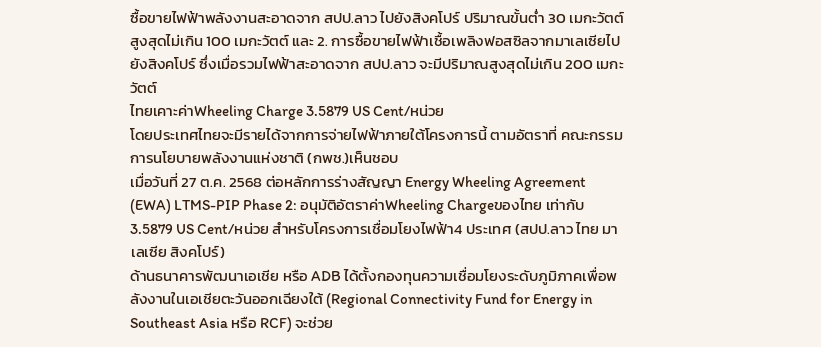ซื้อขายไฟฟ้าพลังงานสะอาดจาก สปป.ลาว ไปยังสิงคโปร์ ปริมาณขั้นต่ำ 30 เมกะวัตต์ สูงสุดไม่เกิน 100 เมกะวัตต์ และ 2. การซื้อขายไฟฟ้าเชื้อเพลิงฟอสซิลจากมาเลเซียไปยังสิงคโปร์ ซึ่งเมื่อรวมไฟฟ้าสะอาดจาก สปป.ลาว จะมีปริมาณสูงสุดไม่เกิน 200 เมกะวัตต์
ไทยเคาะค่าWheeling Charge 3.5879 US Cent/หน่วย
โดยประเทศไทยจะมีรายได้จากการจ่ายไฟฟ้าภายใต้โครงการนี้ ตามอัตราที่ คณะกรรมการนโยบายพลังงานแห่งชาติ (กพช.)เห็นชอบ
เมื่อวันที่ 27 ต.ค. 2568 ต่อหลักการร่างสัญญา Energy Wheeling Agreement (EWA) LTMS-PIP Phase 2: อนุมัติอัตราค่าWheeling Chargeของไทย เท่ากับ 3.5879 US Cent/หน่วย สำหรับโครงการเชื่อมโยงไฟฟ้า4 ประเทศ (สปป.ลาว ไทย มาเลเซีย สิงคโปร์)
ด้านธนาคารพัฒนาเอเชีย หรือ ADB ได้ตั้งกองทุนความเชื่อมโยงระดับภูมิภาคเพื่อพลังงานในเอเชียตะวันออกเฉียงใต้ (Regional Connectivity Fund for Energy in Southeast Asia หรือ RCF) จะช่วย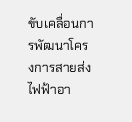ขับเคลื่อนการพัฒนาโครงการสายส่งไฟฟ้าอา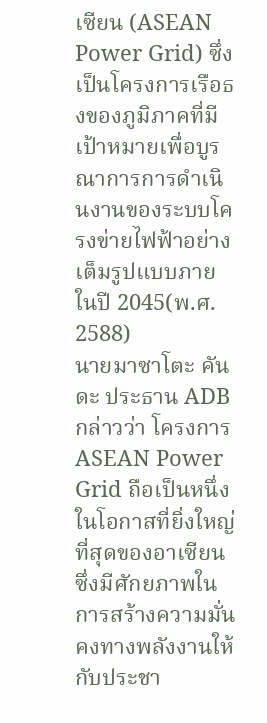เซียน (ASEAN Power Grid) ซึ่งเป็นโครงการเรือธงของภูมิภาคที่มีเป้าหมายเพื่อบูรณาการการดำเนินงานของระบบโครงข่ายไฟฟ้าอย่างเต็มรูปแบบภายในปี 2045(พ.ศ. 2588)
นายมาซาโตะ คันดะ ประธาน ADB กล่าวว่า โครงการ ASEAN Power Grid ถือเป็นหนึ่งในโอกาสที่ยิ่งใหญ่ที่สุดของอาเซียน ซึ่งมีศักยภาพในการสร้างความมั่นคงทางพลังงานให้กับประชา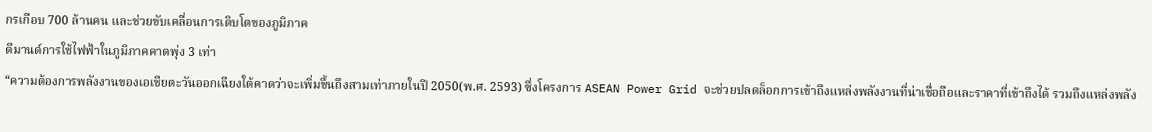กรเกือบ 700 ล้านคน และช่วยขับเคลื่อนการเติบโตของภูมิภาค
ดีมานด์การใช้ไฟฟ้าในภูมิภาคคาดพุ่ง 3 เท่า
“ความต้องการพลังงานของเอเชียตะวันออกเฉียงใต้คาดว่าจะเพิ่มขึ้นถึงสามเท่าภายในปี 2050(พ.ศ. 2593) ซึ่งโครงการ ASEAN Power Grid จะช่วยปลดล็อกการเข้าถึงแหล่งพลังงานที่น่าเชื่อถือและราคาที่เข้าถึงได้ รวมถึงแหล่งพลัง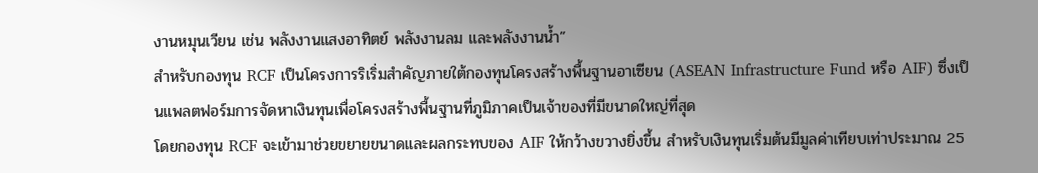งานหมุนเวียน เช่น พลังงานแสงอาทิตย์ พลังงานลม และพลังงานน้ำ”
สำหรับกองทุน RCF เป็นโครงการริเริ่มสำคัญภายใต้กองทุนโครงสร้างพื้นฐานอาเซียน (ASEAN Infrastructure Fund หรือ AIF) ซึ่งเป็นแพลตฟอร์มการจัดหาเงินทุนเพื่อโครงสร้างพื้นฐานที่ภูมิภาคเป็นเจ้าของที่มีขนาดใหญ่ที่สุด
โดยกองทุน RCF จะเข้ามาช่วยขยายขนาดและผลกระทบของ AIF ให้กว้างขวางยิ่งขึ้น สำหรับเงินทุนเริ่มต้นมีมูลค่าเทียบเท่าประมาณ 25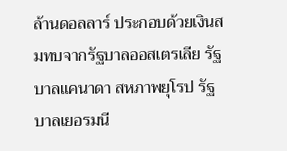ล้านดอลลาร์ ประกอบด้วยเงินสมทบจากรัฐบาลออสเตรเลีย รัฐบาลแคนาดา สหภาพยุโรป รัฐบาลเยอรมนี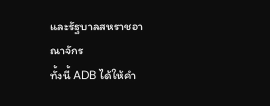และรัฐบาลสหราชอาณาจักร
ทั้งนี้ ADB ได้ให้คำ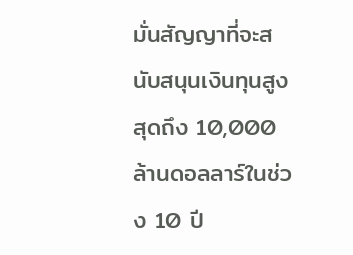มั่นสัญญาที่จะสนับสนุนเงินทุนสูงสุดถึง 10,000 ล้านดอลลาร์ในช่วง 10 ปี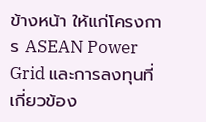ข้างหน้า ให้แก่โครงการ ASEAN Power Grid และการลงทุนที่เกี่ยวข้อง